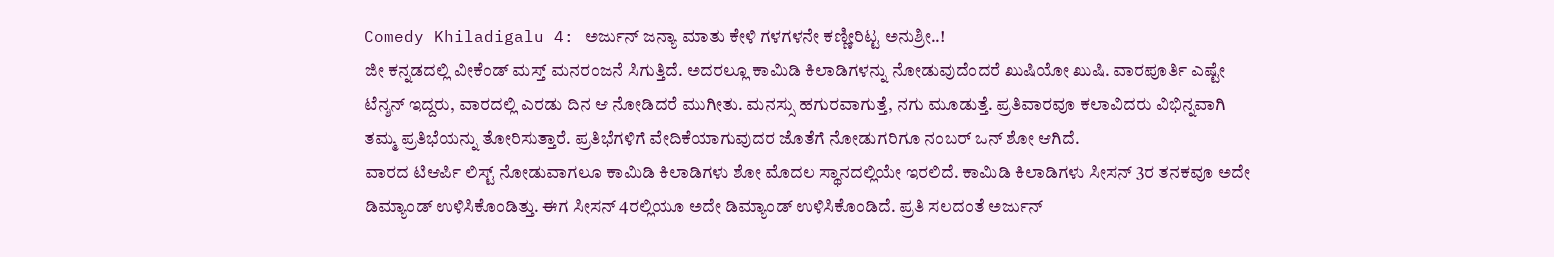Comedy Khiladigalu 4: ಅರ್ಜುನ್ ಜನ್ಯಾ ಮಾತು ಕೇಳಿ ಗಳಗಳನೇ ಕಣ್ಣೀರಿಟ್ಟ ಅನುಶ್ರೀ..!
ಜೀ ಕನ್ನಡದಲ್ಲಿ ವೀಕೆಂಡ್ ಮಸ್ತ್ ಮನರಂಜನೆ ಸಿಗುತ್ತಿದೆ. ಅದರಲ್ಲೂ ಕಾಮಿಡಿ ಕಿಲಾಡಿಗಳನ್ನು ನೋಡುವುದೆಂದರೆ ಖುಷಿಯೋ ಖುಷಿ. ವಾರಪೂರ್ತಿ ಎಷ್ಟೇ ಟೆನ್ಶನ್ ಇದ್ದರು, ವಾರದಲ್ಲಿ ಎರಡು ದಿನ ಆ ನೋಡಿದರೆ ಮುಗೀತು. ಮನಸ್ಸು ಹಗುರವಾಗುತ್ತೆ, ನಗು ಮೂಡುತ್ತೆ. ಪ್ರತಿವಾರವೂ ಕಲಾವಿದರು ವಿಭಿನ್ನವಾಗಿ ತಮ್ಮ ಪ್ರತಿಭೆಯನ್ನು ತೋರಿಸುತ್ತಾರೆ. ಪ್ರತಿಭೆಗಳಿಗೆ ವೇದಿಕೆಯಾಗುವುದರ ಜೊತೆಗೆ ನೋಡುಗರಿಗೂ ನಂಬರ್ ಒನ್ ಶೋ ಆಗಿದೆ.
ವಾರದ ಟಿಆರ್ಪಿ ಲಿಸ್ಟ್ ನೋಡುವಾಗಲೂ ಕಾಮಿಡಿ ಕಿಲಾಡಿಗಳು ಶೋ ಮೊದಲ ಸ್ಥಾನದಲ್ಲಿಯೇ ಇರಲಿದೆ. ಕಾಮಿಡಿ ಕಿಲಾಡಿಗಳು ಸೀಸನ್ 3ರ ತನಕವೂ ಅದೇ ಡಿಮ್ಯಾಂಡ್ ಉಳಿಸಿಕೊಂಡಿತ್ತು. ಈಗ ಸೀಸನ್ 4ರಲ್ಲಿಯೂ ಅದೇ ಡಿಮ್ಯಾಂಡ್ ಉಳಿಸಿಕೊಂಡಿದೆ. ಪ್ರತಿ ಸಲದಂತೆ ಅರ್ಜುನ್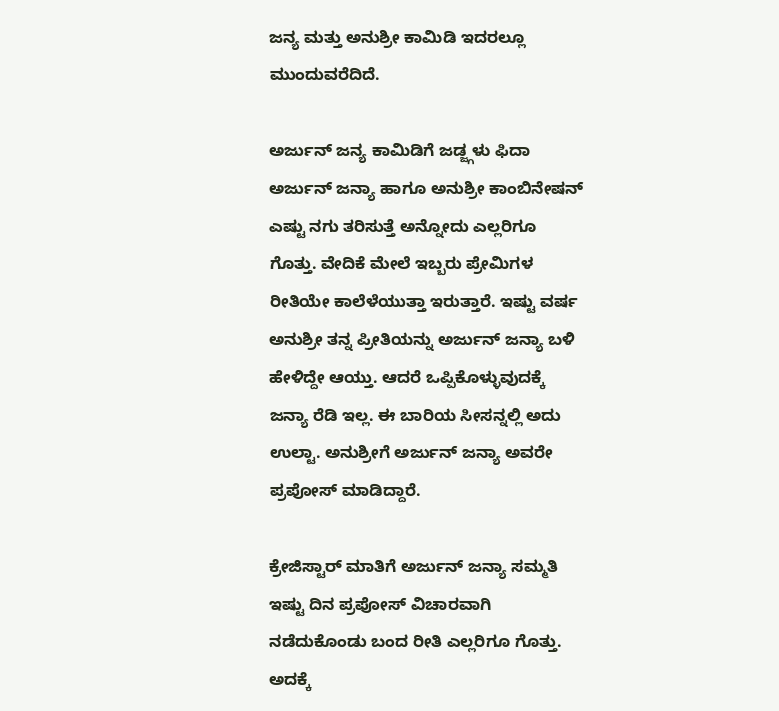ಜನ್ಯ ಮತ್ತು ಅನುಶ್ರೀ ಕಾಮಿಡಿ ಇದರಲ್ಲೂ ಮುಂದುವರೆದಿದೆ.

ಅರ್ಜುನ್ ಜನ್ಯ ಕಾಮಿಡಿಗೆ ಜಡ್ಜ್ಗಳು ಫಿದಾ
ಅರ್ಜುನ್ ಜನ್ಯಾ ಹಾಗೂ ಅನುಶ್ರೀ ಕಾಂಬಿನೇಷನ್ ಎಷ್ಟು ನಗು ತರಿಸುತ್ತೆ ಅನ್ನೋದು ಎಲ್ಲರಿಗೂ ಗೊತ್ತು. ವೇದಿಕೆ ಮೇಲೆ ಇಬ್ಬರು ಪ್ರೇಮಿಗಳ ರೀತಿಯೇ ಕಾಲೆಳೆಯುತ್ತಾ ಇರುತ್ತಾರೆ. ಇಷ್ಟು ವರ್ಷ ಅನುಶ್ರೀ ತನ್ನ ಪ್ರೀತಿಯನ್ನು ಅರ್ಜುನ್ ಜನ್ಯಾ ಬಳಿ ಹೇಳಿದ್ದೇ ಆಯ್ತು. ಆದರೆ ಒಪ್ಪಿಕೊಳ್ಳುವುದಕ್ಕೆ ಜನ್ಯಾ ರೆಡಿ ಇಲ್ಲ. ಈ ಬಾರಿಯ ಸೀಸನ್ನಲ್ಲಿ ಅದು ಉಲ್ಟಾ. ಅನುಶ್ರೀಗೆ ಅರ್ಜುನ್ ಜನ್ಯಾ ಅವರೇ ಪ್ರಪೋಸ್ ಮಾಡಿದ್ದಾರೆ.

ಕ್ರೇಜಿಸ್ಟಾರ್ ಮಾತಿಗೆ ಅರ್ಜುನ್ ಜನ್ಯಾ ಸಮ್ಮತಿ
ಇಷ್ಟು ದಿನ ಪ್ರಪೋಸ್ ವಿಚಾರವಾಗಿ ನಡೆದುಕೊಂಡು ಬಂದ ರೀತಿ ಎಲ್ಲರಿಗೂ ಗೊತ್ತು. ಅದಕ್ಕೆ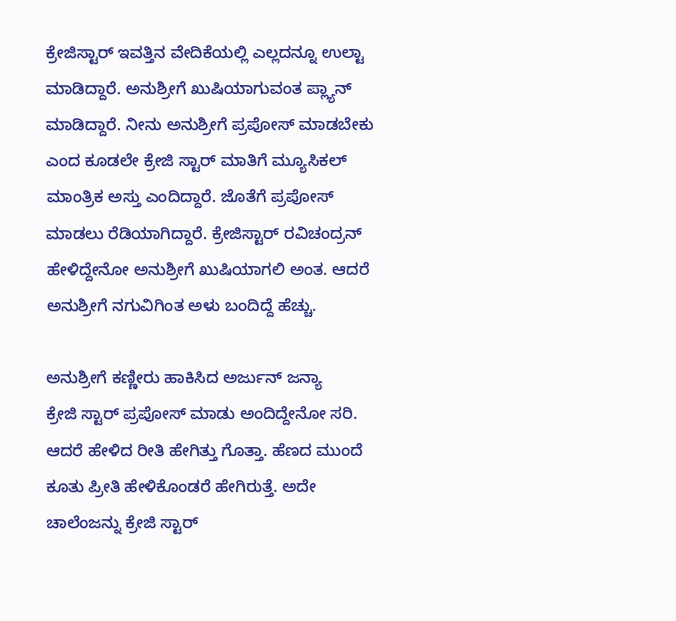ಕ್ರೇಜಿಸ್ಟಾರ್ ಇವತ್ತಿನ ವೇದಿಕೆಯಲ್ಲಿ ಎಲ್ಲದನ್ನೂ ಉಲ್ಟಾ ಮಾಡಿದ್ದಾರೆ. ಅನುಶ್ರೀಗೆ ಖುಷಿಯಾಗುವಂತ ಪ್ಲ್ಯಾನ್ ಮಾಡಿದ್ದಾರೆ. ನೀನು ಅನುಶ್ರೀಗೆ ಪ್ರಪೋಸ್ ಮಾಡಬೇಕು ಎಂದ ಕೂಡಲೇ ಕ್ರೇಜಿ ಸ್ಟಾರ್ ಮಾತಿಗೆ ಮ್ಯೂಸಿಕಲ್ ಮಾಂತ್ರಿಕ ಅಸ್ತು ಎಂದಿದ್ದಾರೆ. ಜೊತೆಗೆ ಪ್ರಪೋಸ್ ಮಾಡಲು ರೆಡಿಯಾಗಿದ್ದಾರೆ. ಕ್ರೇಜಿಸ್ಟಾರ್ ರವಿಚಂದ್ರನ್ ಹೇಳಿದ್ದೇನೋ ಅನುಶ್ರೀಗೆ ಖುಷಿಯಾಗಲಿ ಅಂತ. ಆದರೆ ಅನುಶ್ರೀಗೆ ನಗುವಿಗಿಂತ ಅಳು ಬಂದಿದ್ದೆ ಹೆಚ್ಚು.

ಅನುಶ್ರೀಗೆ ಕಣ್ಣೀರು ಹಾಕಿಸಿದ ಅರ್ಜುನ್ ಜನ್ಯಾ
ಕ್ರೇಜಿ ಸ್ಟಾರ್ ಪ್ರಪೋಸ್ ಮಾಡು ಅಂದಿದ್ದೇನೋ ಸರಿ. ಆದರೆ ಹೇಳಿದ ರೀತಿ ಹೇಗಿತ್ತು ಗೊತ್ತಾ. ಹೆಣದ ಮುಂದೆ ಕೂತು ಪ್ರೀತಿ ಹೇಳಿಕೊಂಡರೆ ಹೇಗಿರುತ್ತೆ. ಅದೇ ಚಾಲೆಂಜನ್ನು ಕ್ರೇಜಿ ಸ್ಟಾರ್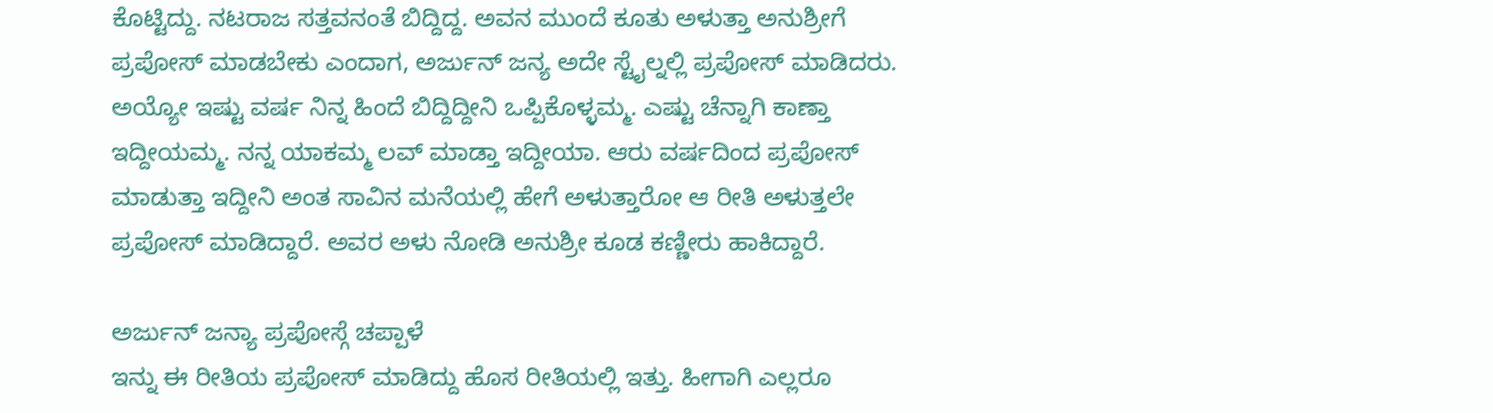ಕೊಟ್ಟಿದ್ದು. ನಟರಾಜ ಸತ್ತವನಂತೆ ಬಿದ್ದಿದ್ದ. ಅವನ ಮುಂದೆ ಕೂತು ಅಳುತ್ತಾ ಅನುಶ್ರೀಗೆ ಪ್ರಪೋಸ್ ಮಾಡಬೇಕು ಎಂದಾಗ, ಅರ್ಜುನ್ ಜನ್ಯ ಅದೇ ಸ್ಟೈಲ್ನಲ್ಲಿ ಪ್ರಪೋಸ್ ಮಾಡಿದರು. ಅಯ್ಯೋ ಇಷ್ಟು ವರ್ಷ ನಿನ್ನ ಹಿಂದೆ ಬಿದ್ದಿದ್ದೀನಿ ಒಪ್ಪಿಕೊಳ್ಳಮ್ಮ. ಎಷ್ಟು ಚೆನ್ನಾಗಿ ಕಾಣ್ತಾ ಇದ್ದೀಯಮ್ಮ. ನನ್ನ ಯಾಕಮ್ಮ ಲವ್ ಮಾಡ್ತಾ ಇದ್ದೀಯಾ. ಆರು ವರ್ಷದಿಂದ ಪ್ರಪೋಸ್ ಮಾಡುತ್ತಾ ಇದ್ದೀನಿ ಅಂತ ಸಾವಿನ ಮನೆಯಲ್ಲಿ ಹೇಗೆ ಅಳುತ್ತಾರೋ ಆ ರೀತಿ ಅಳುತ್ತಲೇ ಪ್ರಪೋಸ್ ಮಾಡಿದ್ದಾರೆ. ಅವರ ಅಳು ನೋಡಿ ಅನುಶ್ರೀ ಕೂಡ ಕಣ್ಣೀರು ಹಾಕಿದ್ದಾರೆ.

ಅರ್ಜುನ್ ಜನ್ಯಾ ಪ್ರಪೋಸ್ಗೆ ಚಪ್ಪಾಳೆ
ಇನ್ನು ಈ ರೀತಿಯ ಪ್ರಪೋಸ್ ಮಾಡಿದ್ದು ಹೊಸ ರೀತಿಯಲ್ಲಿ ಇತ್ತು. ಹೀಗಾಗಿ ಎಲ್ಲರೂ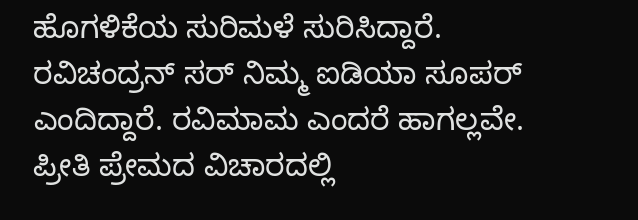ಹೊಗಳಿಕೆಯ ಸುರಿಮಳೆ ಸುರಿಸಿದ್ದಾರೆ. ರವಿಚಂದ್ರನ್ ಸರ್ ನಿಮ್ಮ ಐಡಿಯಾ ಸೂಪರ್ ಎಂದಿದ್ದಾರೆ. ರವಿಮಾಮ ಎಂದರೆ ಹಾಗಲ್ಲವೇ. ಪ್ರೀತಿ ಪ್ರೇಮದ ವಿಚಾರದಲ್ಲಿ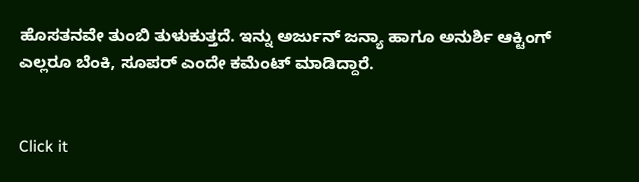ಹೊಸತನವೇ ತುಂಬಿ ತುಳುಕುತ್ತದೆ. ಇನ್ನು ಅರ್ಜುನ್ ಜನ್ಯಾ ಹಾಗೂ ಅನುರ್ಶಿ ಆಕ್ಟಿಂಗ್ ಎಲ್ಲರೂ ಬೆಂಕಿ, ಸೂಪರ್ ಎಂದೇ ಕಮೆಂಟ್ ಮಾಡಿದ್ದಾರೆ.


Click it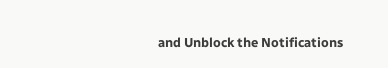and Unblock the Notifications